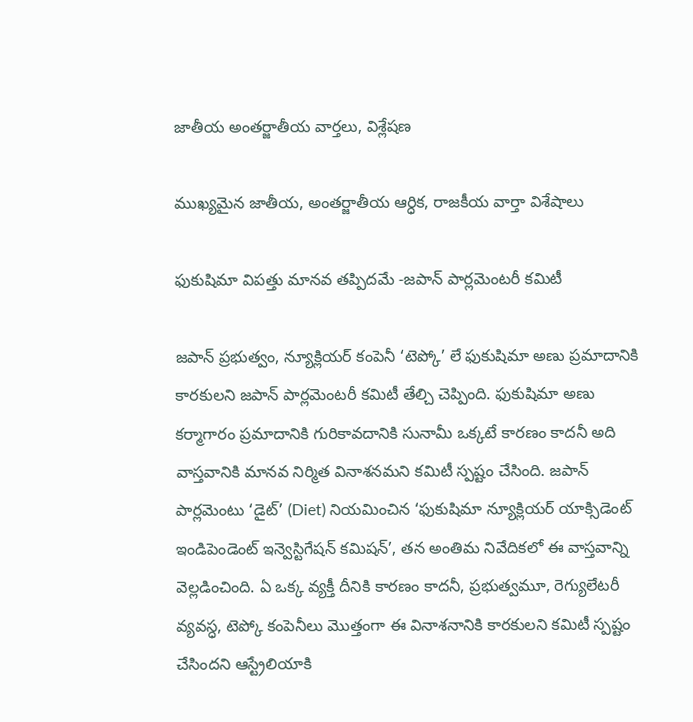జాతీయ అంతర్జాతీయ వార్తలు, విశ్లేషణ

ముఖ్యమైన జాతీయ, అంతర్జాతీయ ఆర్ధిక, రాజకీయ వార్తా విశేషాలు

ఫుకుషిమా విపత్తు మానవ తప్పిదమే -జపాన్ పార్లమెంటరీ కమిటీ

జపాన్ ప్రభుత్వం, న్యూక్లియర్ కంపెనీ ‘టెప్కో’ లే ఫుకుషిమా అణు ప్రమాదానికి కారకులని జపాన్ పార్లమెంటరీ కమిటీ తేల్చి చెప్పింది. ఫుకుషిమా అణు కర్మాగారం ప్రమాదానికి గురికావదానికి సునామీ ఒక్కటే కారణం కాదనీ అది వాస్తవానికి మానవ నిర్మిత వినాశనమని కమిటీ స్పష్టం చేసింది. జపాన్ పార్లమెంటు ‘డైట్’ (Diet) నియమించిన ‘ఫుకుషిమా న్యూక్లియర్ యాక్సిడెంట్ ఇండిపెండెంట్ ఇన్వెస్టిగేషన్ కమిషన్’, తన అంతిమ నివేదికలో ఈ వాస్తవాన్ని వెల్లడించింది. ఏ ఒక్క వ్యక్తీ దీనికి కారణం కాదనీ, ప్రభుత్వమూ, రెగ్యులేటరీ వ్యవస్ధ, టెప్కో కంపెనీలు మొత్తంగా ఈ వినాశనానికి కారకులని కమిటీ స్పష్టం చేసిందని ఆస్ట్రేలియాకి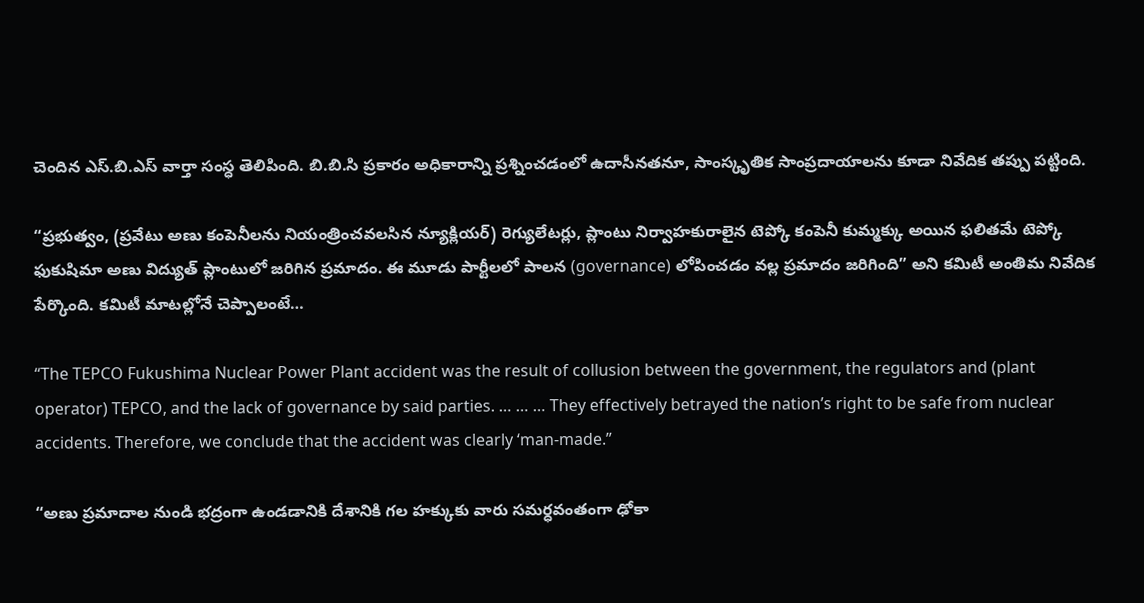చెందిన ఎస్.బి.ఎస్ వార్తా సంస్ధ తెలిపింది. బి.బి.సి ప్రకారం అధికారాన్ని ప్రశ్నించడంలో ఉదాసీనతనూ, సాంస్కృతిక సాంప్రదాయాలను కూడా నివేదిక తప్పు పట్టింది.

“ప్రభుత్వం, (ప్రవేటు అణు కంపెనీలను నియంత్రించవలసిన న్యూక్లియర్) రెగ్యులేటర్లు, ప్లాంటు నిర్వాహకురాలైన టెప్కో కంపెనీ కుమ్మక్కు అయిన ఫలితమే టెప్కో ఫుకుషిమా అణు విద్యుత్ ప్లాంటులో జరిగిన ప్రమాదం. ఈ మూడు పార్టీలలో పాలన (governance) లోపించడం వల్ల ప్రమాదం జరిగింది” అని కమిటీ అంతిమ నివేదిక పేర్కొంది. కమిటీ మాటల్లోనే చెప్పాలంటే…

“The TEPCO Fukushima Nuclear Power Plant accident was the result of collusion between the government, the regulators and (plant operator) TEPCO, and the lack of governance by said parties. … … … They effectively betrayed the nation’s right to be safe from nuclear accidents. Therefore, we conclude that the accident was clearly ‘man-made.”

“అణు ప్రమాదాల నుండి భద్రంగా ఉండడానికి దేశానికి గల హక్కుకు వారు సమర్ధవంతంగా ఢోకా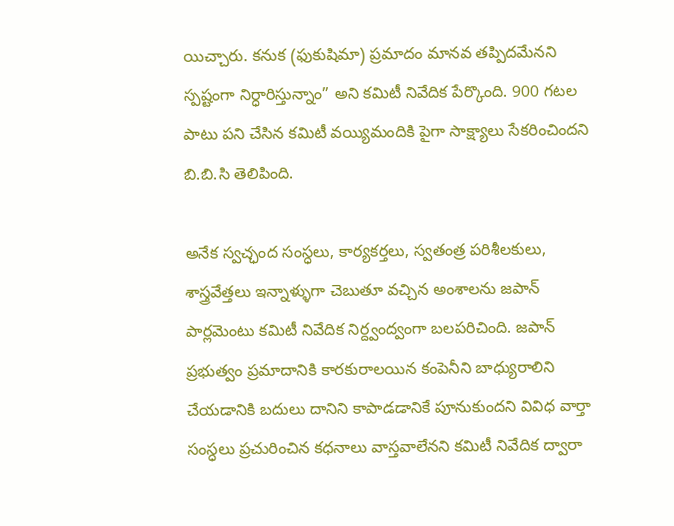యిచ్చారు. కనుక (ఫుకుషిమా) ప్రమాదం మానవ తప్పిదమేనని స్పష్టంగా నిర్ధారిస్తున్నాం” అని కమిటీ నివేదిక పేర్కొంది. 900 గటల పాటు పని చేసిన కమిటీ వయ్యిమందికి పైగా సాక్ష్యాలు సేకరించిందని బి.బి.సి తెలిపింది.

అనేక స్వచ్ఛంద సంస్ధలు, కార్యకర్తలు, స్వతంత్ర పరిశీలకులు, శాస్త్రవేత్తలు ఇన్నాళ్ళుగా చెబుతూ వచ్చిన అంశాలను జపాన్ పార్లమెంటు కమిటీ నివేదిక నిర్ద్వంద్వంగా బలపరిచింది. జపాన్ ప్రభుత్వం ప్రమాదానికి కారకురాలయిన కంపెనీని బాధ్యురాలిని చేయడానికి బదులు దానిని కాపాడడానికే పూనుకుందని వివిధ వార్తా సంస్ధలు ప్రచురించిన కధనాలు వాస్తవాలేనని కమిటీ నివేదిక ద్వారా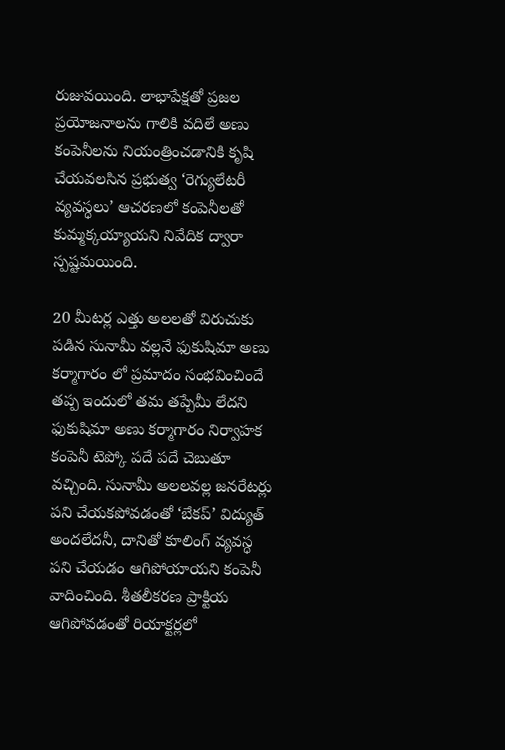రుజువయింది. లాభాపేక్షతో ప్రజల ప్రయోజనాలను గాలికి వదిలే అణు కంపెనీలను నియంత్రించడానికి కృషి చేయవలసిన ప్రభుత్వ ‘రెగ్యులేటరీ వ్యవస్ధలు’ ఆచరణలో కంపెనీలతో కుమ్మక్కయ్యాయని నివేదిక ద్వారా స్పష్టమయింది.

20 మీటర్ల ఎత్తు అలలతో విరుచుకు పడిన సునామీ వల్లనే ఫుకుషిమా అణు కర్మాగారం లో ప్రమాదం సంభవించిందే తప్ప ఇందులో తమ తప్పేమీ లేదని ఫుకుషిమా అణు కర్మాగారం నిర్వాహక కంపెనీ టెప్కో పదే పదే చెబుతూ వచ్చింది. సునామీ అలలవల్ల జనరేటర్లు పని చేయకపోవడంతో ‘బేకప్’ విద్యుత్ అందలేదనీ, దానితో కూలింగ్ వ్యవస్ధ పని చేయడం ఆగిపోయాయని కంపెనీ వాదించింది. శీతలీకరణ ప్రాక్టియ ఆగిపోవడంతో రియాక్టర్లలో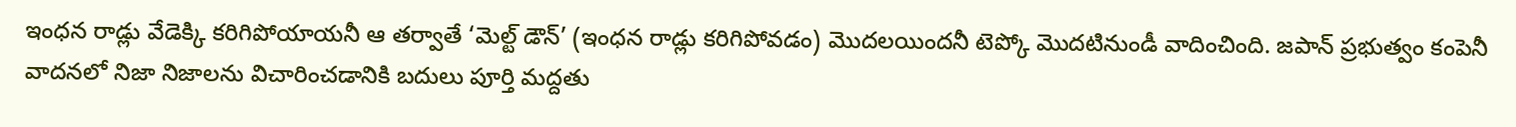ఇంధన రాడ్లు వేడెక్కి కరిగిపోయాయనీ ఆ తర్వాతే ‘మెల్ట్ డౌన్’ (ఇంధన రాడ్లు కరిగిపోవడం) మొదలయిందనీ టెప్కో మొదటినుండీ వాదించింది. జపాన్ ప్రభుత్వం కంపెనీ వాదనలో నిజా నిజాలను విచారించడానికి బదులు పూర్తి మద్దతు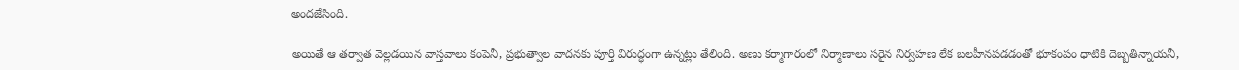అందజేసింది.

అయితే ఆ తర్వాత వెల్లడయిన వాస్తవాలు కంపెనీ, ప్రభుత్వాల వాదనకు పూర్తి విరుద్ధంగా ఉన్నట్లు తేలింది. అణు కర్మాగారంలో నిర్మాణాలు సరైన నిర్వహణ లేక బలహీనపడడంతో భూకంపం ధాటికి దెబ్బతిన్నాయనీ,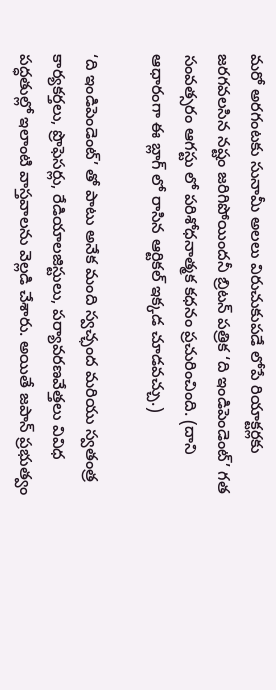మరో అరగంటకు సునామీ అలలు విరుచుకుపడే లోపే రియాక్టర్లకు జరగవలసిన నష్టం జరిగిపోయిందనీ బ్రిటన్ పత్రిక ‘ది ఇండిపెండెంట్’ గత సంవత్సరం ఆగస్టు లో పరిశోధనాత్మక కధనం ప్రచురించింది. (దాని ఆధారంగా ఈ బ్లాగ్ లో రాసిన ఆర్టికల్ ఇక్కడ చూడవచ్చు.)

‘ది ఇండిపెండెంట్’ తో పాటు అనేక మంది స్వచ్ఛంద మరియు స్వతంత్ర కార్యకర్తలు, ప్రొఫెసర్లు, రేడియాలజిస్టులు, పర్యావరణవేత్తలు వివిధ పద్ధతుల్లో ఇలాంటి వాస్తవాలను వెల్లడి చేశారు. అయితే జపాన్ ప్రభుత్వం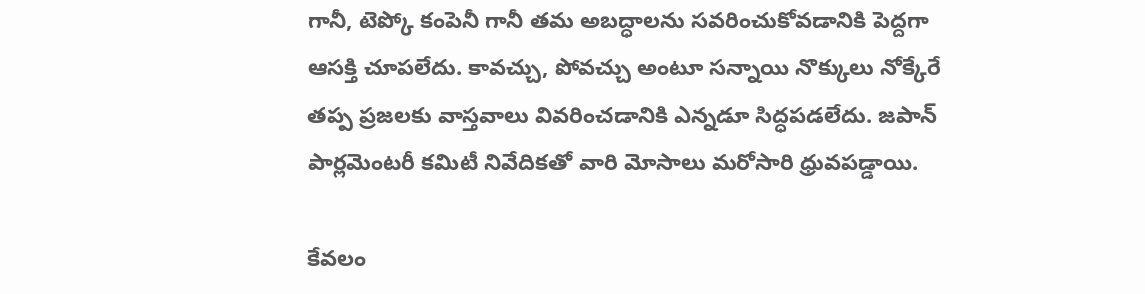గానీ, టెప్కో కంపెనీ గానీ తమ అబద్ధాలను సవరించుకోవడానికి పెద్దగా ఆసక్తి చూపలేదు. కావచ్చు, పోవచ్చు అంటూ సన్నాయి నొక్కులు నోక్కేరే తప్ప ప్రజలకు వాస్తవాలు వివరించడానికి ఎన్నడూ సిద్ధపడలేదు. జపాన్ పార్లమెంటరీ కమిటీ నివేదికతో వారి మోసాలు మరోసారి ధ్రువపడ్డాయి.

కేవలం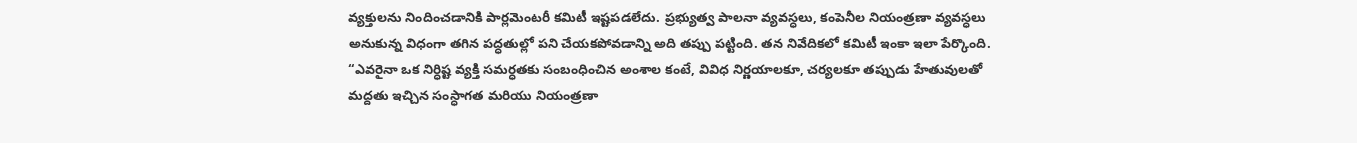వ్యక్తులను నిందించడానికి పార్లమెంటరీ కమిటీ ఇష్టపడలేదు. ప్రభ్యుత్వ పాలనా వ్యవస్ధలు, కంపెనీల నియంత్రణా వ్యవస్ధలు అనుకున్న విధంగా తగిన పద్ధతుల్లో పని చేయకపోవడాన్ని అది తప్పు పట్టింది. తన నివేదికలో కమిటీ ఇంకా ఇలా పేర్కొంది. “ఎవరైనా ఒక నిర్ధిష్ట వ్యక్తి సమర్ధతకు సంబంధించిన అంశాల కంటే, వివిధ నిర్ణయాలకూ, చర్యలకూ తప్పుడు హేతువులతో మద్దతు ఇచ్చిన సంస్ధాగత మరియు నియంత్రణా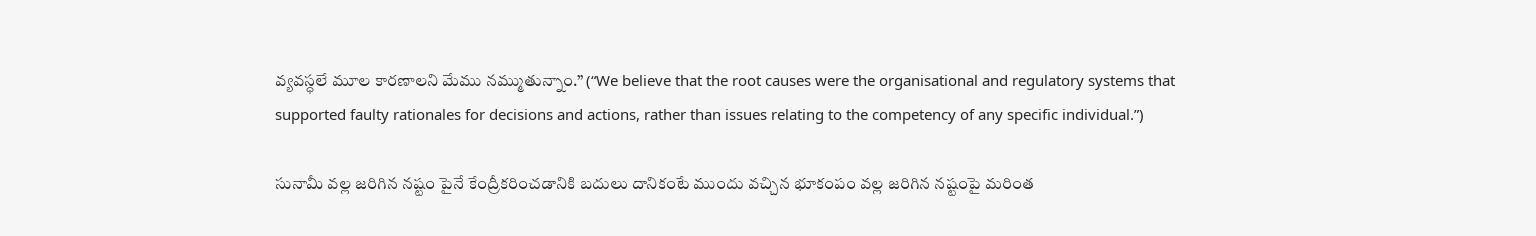వ్యవస్ధలే మూల కారణాలని మేము నమ్ముతున్నాం.” (“We believe that the root causes were the organisational and regulatory systems that supported faulty rationales for decisions and actions, rather than issues relating to the competency of any specific individual.”)

సునామీ వల్ల జరిగిన నష్టం పైనే కేంద్రీకరించడానికి బదులు దానికంటే ముందు వచ్చిన భూకంపం వల్ల జరిగిన నష్టంపై మరింత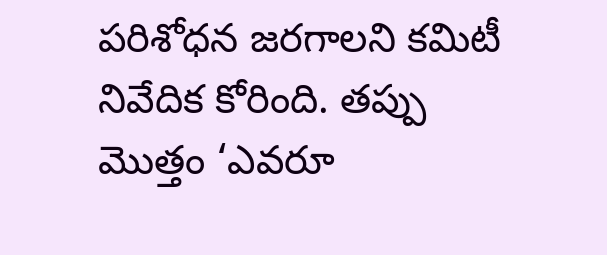పరిశోధన జరగాలని కమిటీ నివేదిక కోరింది. తప్పు మొత్తం ‘ఎవరూ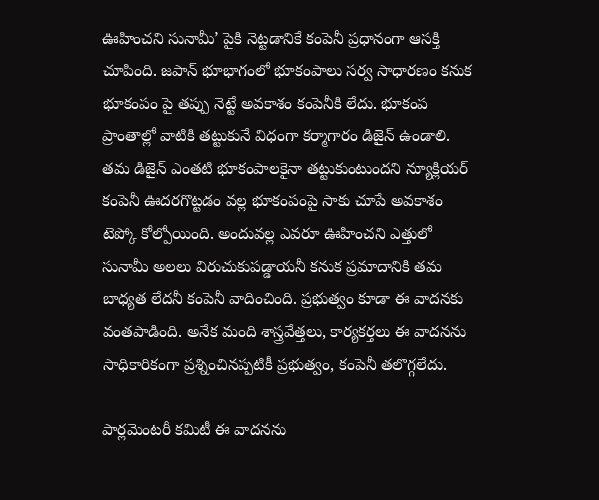ఊహించని సునామీ’ పైకి నెట్టడానికే కంపెనీ ప్రధానంగా ఆసక్తి చూపింది. జపాన్ భూభాగంలో భూకంపాలు సర్వ సాధారణం కనుక భూకంపం పై తప్పు నెట్టే అవకాశం కంపెనీకి లేదు. భూకంప ప్రాంతాల్లో వాటికి తట్టుకునే విధంగా కర్మాగారం డిజైన్ ఉండాలి. తమ డిజైన్ ఎంతటి భూకంపాలకైనా తట్టుకుంటుందని న్యూక్లియర్ కంపెనీ ఊదరగొట్టడం వల్ల భూకంపంపై సాకు చూపే అవకాశం టెప్కో కోల్పోయింది. అందువల్ల ఎవరూ ఊహించని ఎత్తులో సునామీ అలలు విరుచుకుపడ్డాయనీ కనుక ప్రమాదానికి తమ బాధ్యత లేదనీ కంపెనీ వాదించింది. ప్రభుత్వం కూడా ఈ వాదనకు వంతపాడింది. అనేక మంది శాస్త్రవేత్తలు, కార్యకర్తలు ఈ వాదనను సాధికారికంగా ప్రశ్నించినప్పటికీ ప్రభుత్వం, కంపెనీ తలొగ్గలేదు.

పార్లమెంటరీ కమిటీ ఈ వాదనను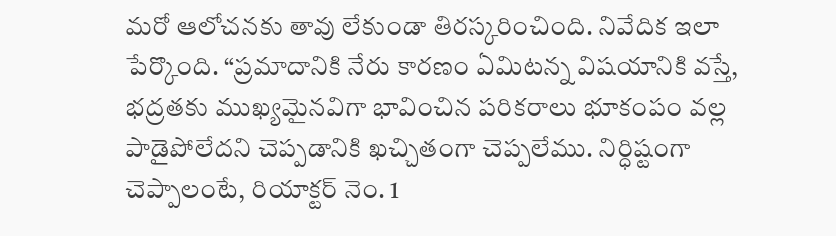మరో ఆలోచనకు తావు లేకుండా తిరస్కరించింది. నివేదిక ఇలా పేర్కొంది. “ప్రమాదానికి నేరు కారణం ఏమిటన్న విషయానికి వస్తే, భద్రతకు ముఖ్యమైనవిగా భావించిన పరికరాలు భూకంపం వల్ల పాడైపోలేదని చెప్పడానికి ఖచ్చితంగా చెప్పలేము. నిర్ధిష్టంగా చెప్పాలంటే, రియాక్టర్ నెం. 1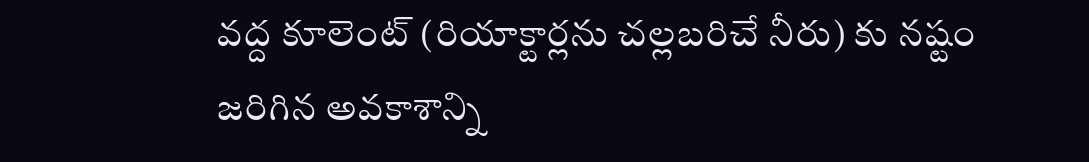వద్ద కూలెంట్ (రియాక్టార్లను చల్లబరిచే నీరు) కు నష్టం జరిగిన అవకాశాన్ని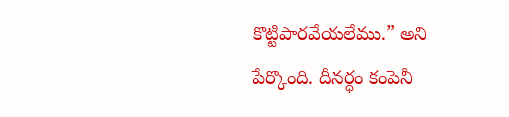కొట్టిపారవేయలేము.” అని పేర్కొంది. దీనర్ధం కంపెనీ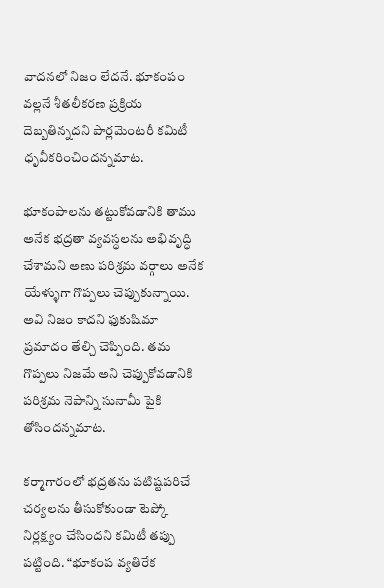వాదనలో నిజం లేదనే. భూకంపం వల్లనే శీతలీకరణ ప్రక్రియ దెబ్బతిన్నదని పార్లమెంటరీ కమిటీ ధృవీకరించిందన్నమాట.

భూకంపాలను తట్టుకోవడానికి తాము అనేక భద్రతా వ్యవస్ధలను అభివృద్ధి చేశామని అణు పరిశ్రమ వర్గాలు అనేక యేళ్ళుగా గొప్పలు చెప్పుకున్నాయి. అవి నిజం కాదని ఫుకుషిమా ప్రమాదం తేల్చి చెప్పింది. తమ గొప్పలు నిజమే అని చెప్పుకోవడానికి పరిశ్రమ నెపాన్ని సునామీ పైకి తోసిందన్నమాట.

కర్మాగారంలో భద్రతను పటిష్టపరిచే చర్యలను తీసుకోకుండా టెప్కో నిర్లక్ష్యం చేసిందని కమిటీ తప్పు పట్టింది. “భూకంప వ్యతిరేక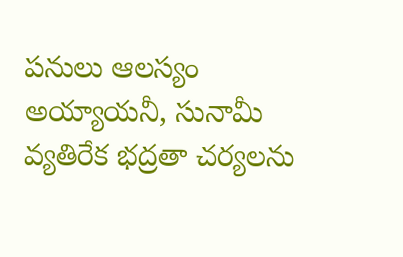పనులు ఆలస్యం అయ్యాయనీ, సునామీ వ్యతిరేక భద్రతా చర్యలను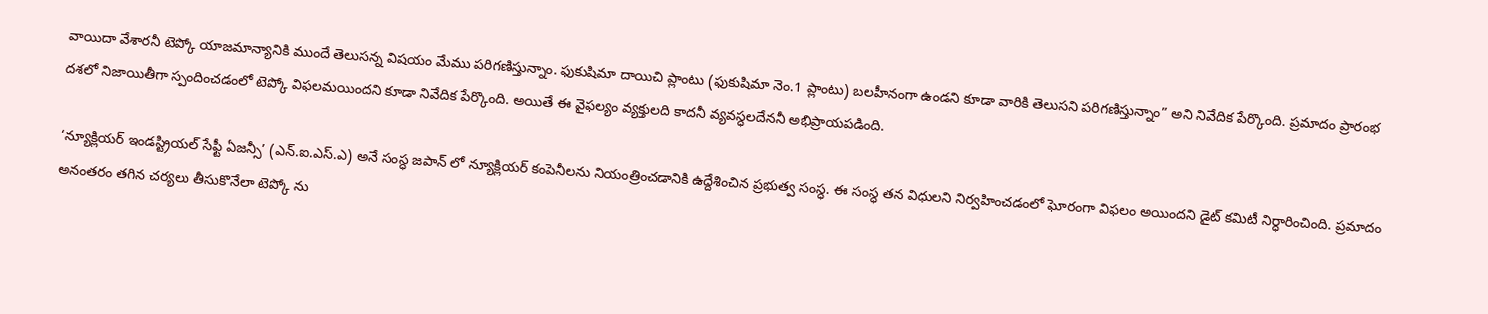వాయిదా వేశారనీ టెప్కో యాజమాన్యానికి ముందే తెలుసన్న విషయం మేము పరిగణిస్తున్నాం. ఫుకుషిమా దాయిచి ప్లాంటు (ఫుకుషిమా నెం.1 ప్లాంటు) బలహీనంగా ఉండని కూడా వారికి తెలుసని పరిగణిస్తున్నాం” అని నివేదిక పేర్కొంది. ప్రమాదం ప్రారంభ దశలో నిజాయితీగా స్పందించడంలో టెప్కో విఫలమయిందని కూడా నివేదిక పేర్కొంది. అయితే ఈ వైఫల్యం వ్యక్తులది కాదనీ వ్యవస్ధలదేననీ అభిప్రాయపడింది.

‘న్యూక్లియర్ ఇండస్ట్రియల్ సేఫ్టీ ఏజన్సీ’ (ఎన్.ఐ.ఎస్.ఎ) అనే సంస్ధ జపాన్ లో న్యూక్లియర్ కంపెనీలను నియంత్రించడానికి ఉద్దేశించిన ప్రభుత్వ సంస్ధ. ఈ సంస్ధ తన విధులని నిర్వహించడంలో ఘోరంగా విఫలం అయిందని డైట్ కమిటీ నిర్ధారించింది. ప్రమాదం అనంతరం తగిన చర్యలు తీసుకొనేలా టెప్కో ను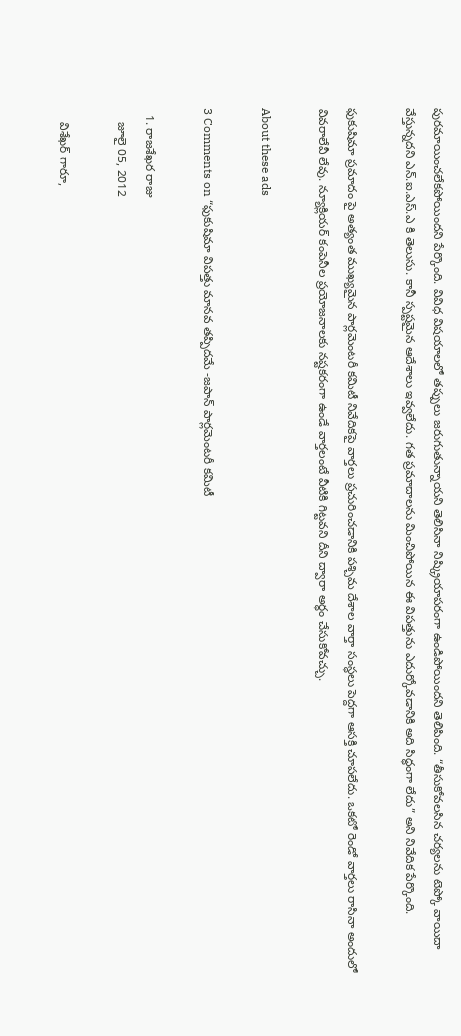పురమాయించలేకపోయిందని పేర్కొంది. వివిధ విషయాలలో తప్పులు జరుగుతున్నాయని తెలిసినా నిష్క్రియాపరంగా ఉండిపోయిందని తెలిపింది. “తీసుకోవలసిన చర్యలను టెప్కో వాయిదా వేస్తున్నదని ఎన్.ఐ.ఎస్.ఎ కి తెలుసు. కానీ స్పష్టమైన ఆదేశాలు ఇవ్వలేదు. గత ప్రమాదాలను మించిపోయిన ఈ విపత్తును ఎదుర్కోవడానికి అది సిద్ధంగా లేదు” అని నివేదిక పేర్కొంది.

ఫుకుషిమా ప్రమాదం పై అత్యంత ముఖ్యమైన పార్లమెంటరీ కమిటీ నివేదికపై వార్తలు ప్రచురించడానికి పశ్చిమ దేశాల వార్తా సంస్ధలు పెద్దగా ఆసక్తి చూపలేదు. ఒకటో రెండో వార్తలు రాసినా అందులో వివరాలేవీ లేవు. న్యూక్లియర్ కంపెనీల ప్రయోజనాలకు నష్టకరంగా ఉండే వార్తలంటే వీటికి గిట్టవని దీని ద్వారా అర్ధం చేసుకోవచ్చు.

About these ads

3 Comments on “ఫుకుషిమా విపత్తు మానవ తప్పిదమే -జపాన్ పార్లమెంటరీ కమిటీ

  1. రాజశేఖర రాజు
    జూలై 05, 2012

    విశేఖర్ గారూ,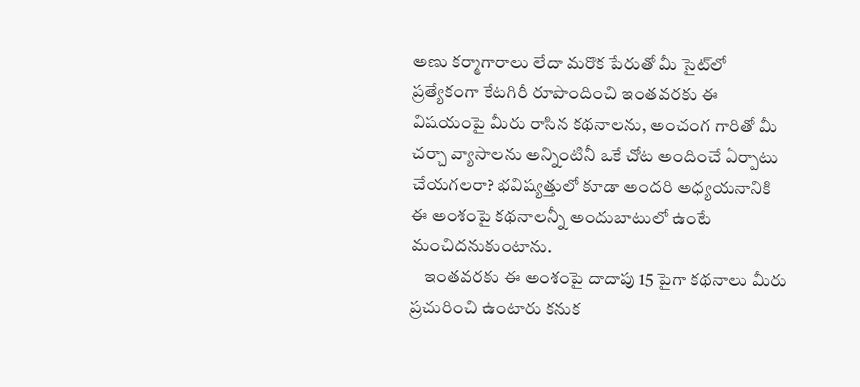అణు కర్మాగారాలు లేదా మరొక పేరుతో మీ సైట్‌లో ప్రత్యేకంగా కేటగిరీ రూపొందించి ఇంతవరకు ఈ విషయంపై మీరు రాసిన కథనాలను, అంచంగ గారితో మీ చర్చా వ్యాసాలను అన్నింటినీ ఒకే చోట అందించే ఏర్పాటు చేయగలరా? భవిష్యత్తులో కూడా అందరి అధ్యయనానికి ఈ అంశంపై కథనాలన్నీ అందుబాటులో ఉంటే మంచిదనుకుంటాను.
    ఇంతవరకు ఈ అంశంపై దాదాపు 15 పైగా కథనాలు మీరు ప్రచురించి ఉంటారు కనుక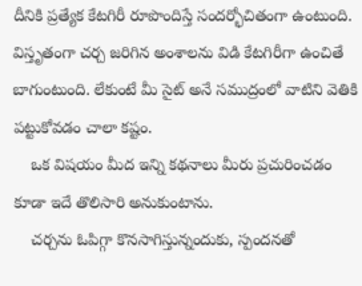దీనికి ప్రత్యేక కేటగిరీ రూపొందిస్తే సందర్భోచితంగా ఉంటుంది. విస్తృతంగా చర్చ జరిగిన అంశాలను విడి కేటగిరీగా ఉంచితే బాగుంటుంది. లేకుంటే మీ సైట్ అనే సముద్రంలో వాటిని వెతికి పట్టుకోవడం చాలా కష్టం.
    ఒక విషయం మీద ఇన్ని కథనాలు మీరు ప్రచురించడం కూడా ఇదే తొలిసారి అనుకుంటాను.
    చర్చను ఓపిగ్గా కొనసాగిస్తున్నందుకు, స్పందనతో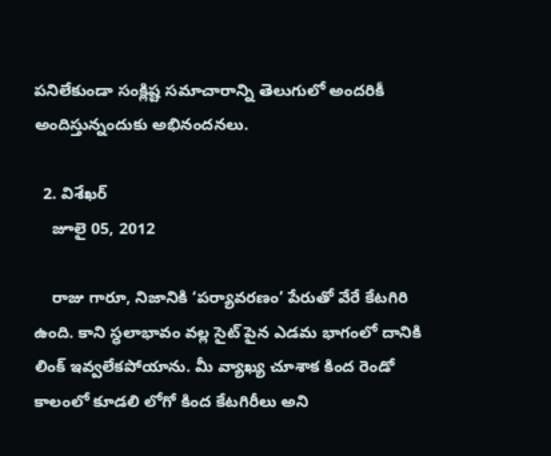పనిలేకుండా సంక్లిష్ట సమాచారాన్ని తెలుగులో అందరికీ అందిస్తున్నందుకు అభినందనలు.

  2. విశేఖర్
    జూలై 05, 2012

    రాజు గారూ, నిజానికి ‘పర్యావరణం’ పేరుతో వేరే కేటగిరి ఉంది. కాని స్ధలాభావం వల్ల సైట్ పైన ఎడమ భాగంలో దానికి లింక్ ఇవ్వలేకపోయాను. మీ వ్యాఖ్య చూశాక కింద రెండో కాలంలో కూడలి లోగో కింద కేటగిరీలు అని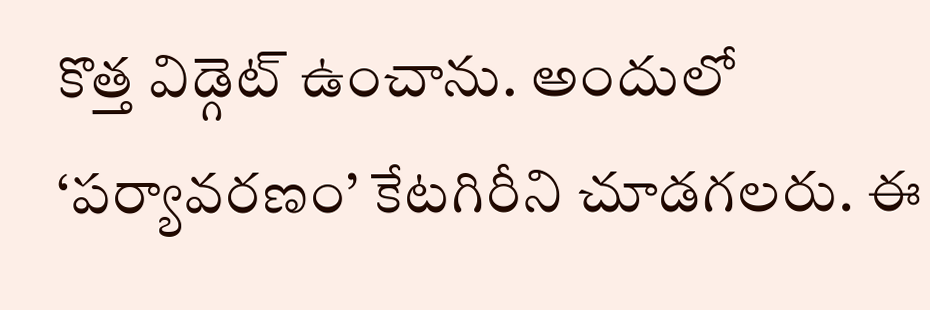కొత్త విడ్గెట్ ఉంచాను. అందులో ‘పర్యావరణం’ కేటగిరీని చూడగలరు. ఈ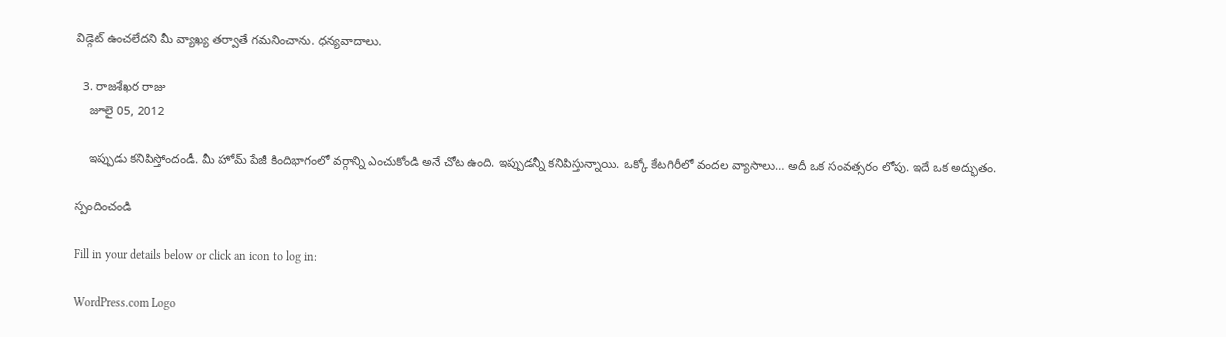విడ్గెట్ ఉంచలేదని మీ వ్యాఖ్య తర్వాతే గమనించాను. ధన్యవాదాలు.

  3. రాజశేఖర రాజు
    జూలై 05, 2012

    ఇప్పుడు కనిపిస్తోందండీ. మీ హోమ్ పేజీ కిందిభాగంలో వర్గాన్ని ఎంచుకోండి అనే చోట ఉంది. ఇప్పుడన్నీ కనిపిస్తున్నాయి. ఒక్కో కేటగిరీలో వందల వ్యాసాలు… అదీ ఒక సంవత్సరం లోపు. ఇదే ఒక అద్భుతం.

స్పందించండి

Fill in your details below or click an icon to log in:

WordPress.com Logo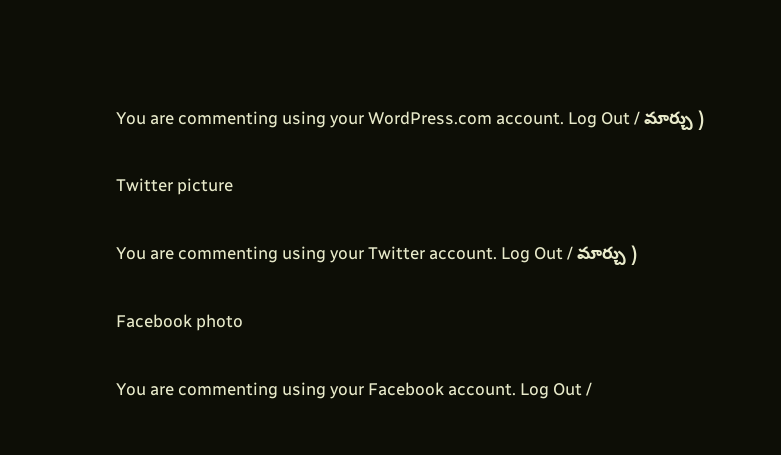You are commenting using your WordPress.com account. Log Out / మార్చు )

Twitter picture

You are commenting using your Twitter account. Log Out / మార్చు )

Facebook photo

You are commenting using your Facebook account. Log Out /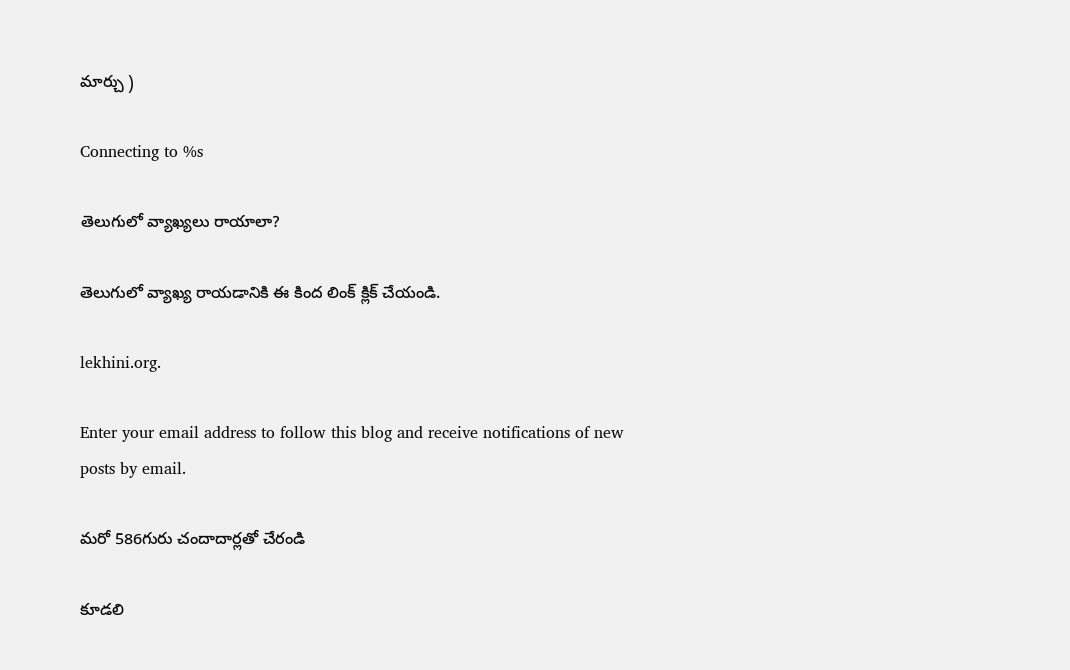మార్చు )

Connecting to %s

తెలుగులో వ్యాఖ్యలు రాయాలా?

తెలుగులో వ్యాఖ్య రాయడానికి ఈ కింద లింక్ క్లిక్ చేయండి.

lekhini.org.

Enter your email address to follow this blog and receive notifications of new posts by email.

మరో 586గురు చందాదార్లతో చేరండి

కూడలి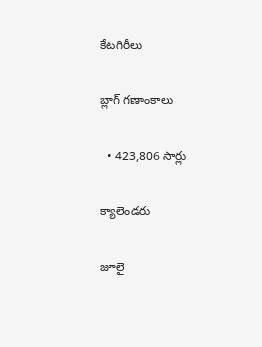కేటగిరీలు

బ్లాగ్ గణాంకాలు

  • 423,806 సార్లు

క్యాలెండరు

జూలై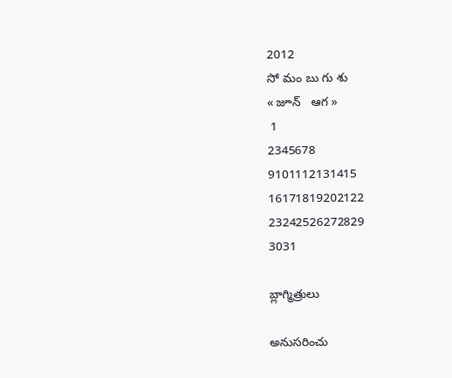2012
సో మం బు గు శు
« జూన్   ఆగ »
 1
2345678
9101112131415
16171819202122
23242526272829
3031

బ్లాగ్మిత్రులు

అనుసరించు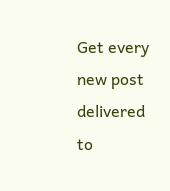Get every new post delivered to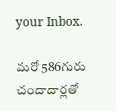your Inbox.

మరో 586గురు చందాదార్లతో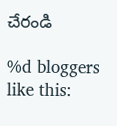చేరండి

%d bloggers like this: